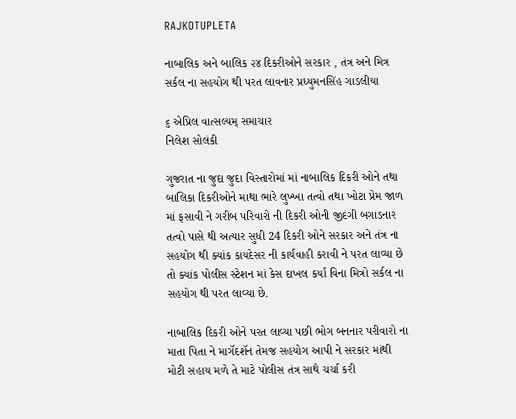RAJKOTUPLETA

નાબાલિક અને બાલિક ૨૪ દિકરીઓને સરકાર , તંત્ર અને મિત્ર સર્કલ ના સહયોગ થી પરત લાવનાર પ્રધ્યુમનસિંહ ગાડલીયા

૬ એપ્રિલ વાત્સલ્યમ્ સમાચાર
નિલેશ સોલંકી

ગુજરાત ના જુદા જુદા વિસ્તારોમાં માં નાબાલિક દિકરી ઓને તથા બાલિકા દિકરીઓને માથા ભારે લુખ્ખા તત્વો તથા ખોટા પ્રેમ જાળ માં ફસાવી ને ગરીબ પરિવારો ની દિકરી ઓની જીદંગી બગાડનાર તત્વો પાસે થી અત્યાર સુધી 24 દિકરી ઓને સરકાર અને તંત્ર ના સહયોગ થી ક્યાંક કાયદેસર ની કાર્યવાહી કરાવી ને પરત લાવ્યા છે તો ક્યાંક પોલીસ સ્ટેશન માં કેસ દાખલ કર્યા વિના મિત્રો સર્કલ ના સહયોગ થી પરત લાવ્યા છે.

નાબાલિક દિકરી ઓને પરત લાવ્યા પછી ભોગ બનનાર પરીવારો ના માતા પિતા ને માગૅદશૅન તેમજ સહયોગ આપી ને સરકાર માંથી મોટી સહાય મળે તે માટે પોલીસ તંત્ર સાથે ચર્ચા કરી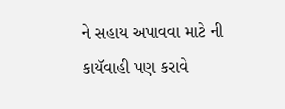ને સહાય અપાવવા માટે ની કાયૅવાહી પણ કરાવે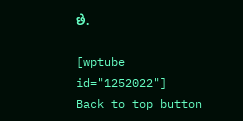છે.

[wptube id="1252022"]
Back to top button